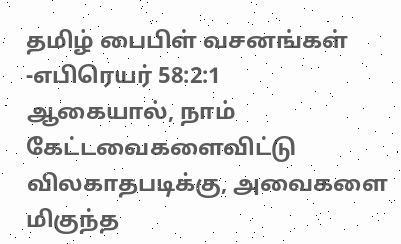தமிழ் பைபிள் வசனங்கள் -எபிரெயர் 58:2:1
ஆகையால், நாம் கேட்டவைகளைவிட்டு விலகாதபடிக்கு, அவைகளை மிகுந்த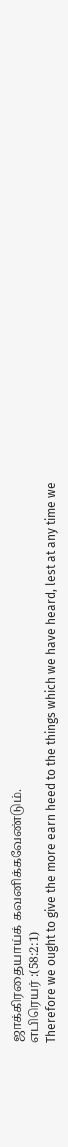ஜாக்கிரதையாய்க் கவனிக்கவேண்டும்.
எபிரெயர் :(58:2:1)
Therefore we ought to give the more earn heed to the things which we have heard, lest at any time we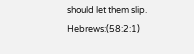should let them slip.
Hebrews:(58:2:1)